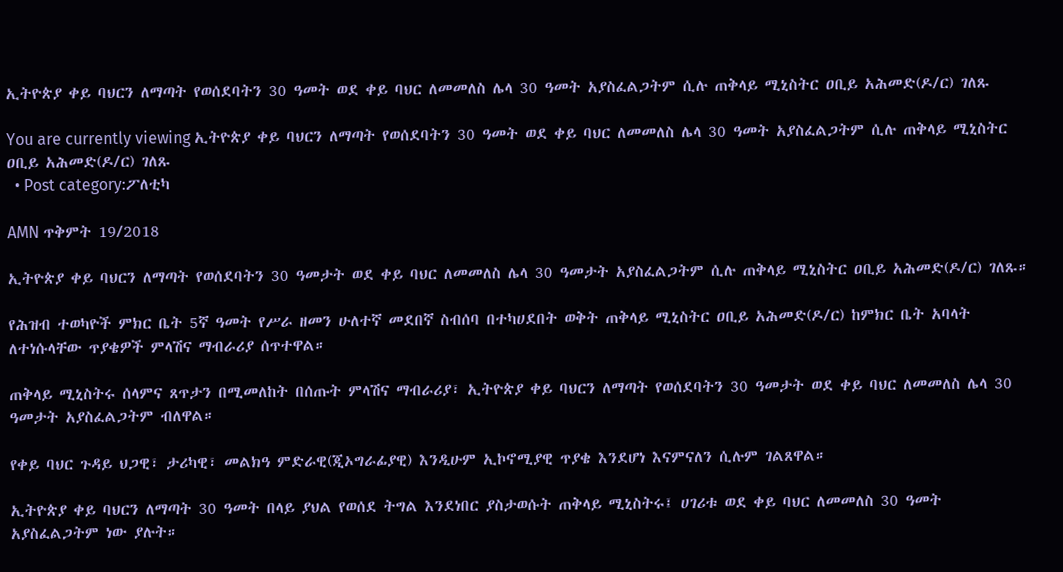ኢትዮጵያ ቀይ ባህርን ለማጣት የወሰደባትን 30 ዓመት ወደ ቀይ ባህር ለመመለስ ሌላ 30 ዓመት አያስፈልጋትም ሲሉ ጠቅላይ ሚኒስትር ዐቢይ አሕመድ(ዶ/ር) ገለጹ

You are currently viewing ኢትዮጵያ ቀይ ባህርን ለማጣት የወሰደባትን 30 ዓመት ወደ ቀይ ባህር ለመመለስ ሌላ 30 ዓመት አያስፈልጋትም ሲሉ ጠቅላይ ሚኒስትር ዐቢይ አሕመድ(ዶ/ር) ገለጹ
  • Post category:ፖለቲካ

AMN ጥቅምት 19/2018

ኢትዮጵያ ቀይ ባህርን ለማጣት የወሰደባትን 30 ዓመታት ወደ ቀይ ባህር ለመመለስ ሌላ 30 ዓመታት አያስፈልጋትም ሲሉ ጠቅላይ ሚኒስትር ዐቢይ አሕመድ(ዶ/ር) ገለጹ።

የሕዝብ ተወካዮች ምክር ቤት 5ኛ ዓመት የሥራ ዘመን ሁለተኛ መደበኛ ስብሰባ በተካሀደበት ወቅት ጠቅላይ ሚኒስትር ዐቢይ አሕመድ(ዶ/ር) ከምክር ቤት አባላት ለተነሱላቸው ጥያቄዎች ምላሽና ማብራሪያ ሰጥተዋል።

ጠቅላይ ሚኒስትሩ ሰላምና ጸጥታን በሚመለከት በሰጡት ምላሽና ማብራሪያ፣ ኢትዮጵያ ቀይ ባህርን ለማጣት የወሰደባትን 30 ዓመታት ወደ ቀይ ባህር ለመመለስ ሌላ 30 ዓመታት አያስፈልጋትም ብለዋል።

የቀይ ባህር ጉዳይ ህጋዊ፣ ታሪካዊ፣ መልክዓ ምድራዊ(ጂኦግራፊያዊ) እንዲሁም ኢኮኖሚያዊ ጥያቄ እንደሆነ እናምናለን ሲሉም ገልጸዋል።

ኢትዮጵያ ቀይ ባህርን ለማጣት 30 ዓመት በላይ ያህል የወሰደ ትግል እንደነበር ያስታወሱት ጠቅላይ ሚኒስትሩ፤ ሀገሪቱ ወደ ቀይ ባህር ለመመለስ 30 ዓመት አያስፈልጋትም ነው ያሉት።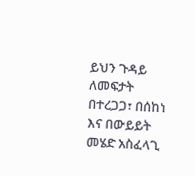ይህን ጉዳይ ለመፍታት በተረጋጋ፣ በሰከነ እና በውይይት መሄድ አስፈላጊ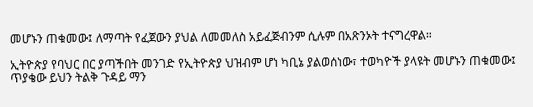መሆኑን ጠቁመው፤ ለማጣት የፈጀውን ያህል ለመመለስ አይፈጅብንም ሲሉም በአጽንኦት ተናግረዋል።

ኢትዮጵያ የባህር በር ያጣችበት መንገድ የኢትዮጵያ ህዝብም ሆነ ካቢኔ ያልወሰነው፣ ተወካዮች ያላዩት መሆኑን ጠቁመው፤ ጥያቄው ይህን ትልቅ ጉዳይ ማን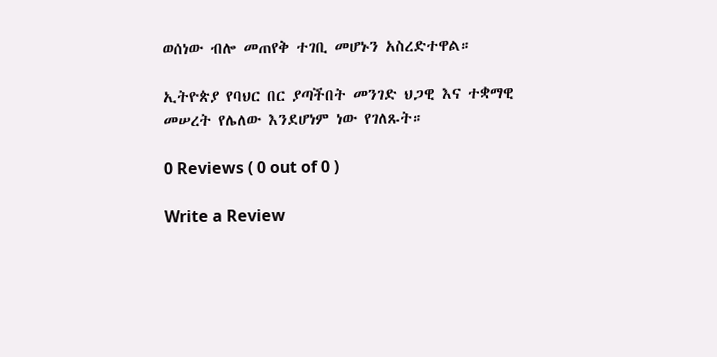ወሰነው ብሎ መጠየቅ ተገቢ መሆኑን አስረድተዋል።

ኢትዮጵያ የባህር በር ያጣችበት መንገድ ህጋዊ እና ተቋማዊ መሠረት የሌለው እንደሆነም ነው የገለጹት።

0 Reviews ( 0 out of 0 )

Write a Review